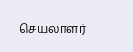செயலாளர்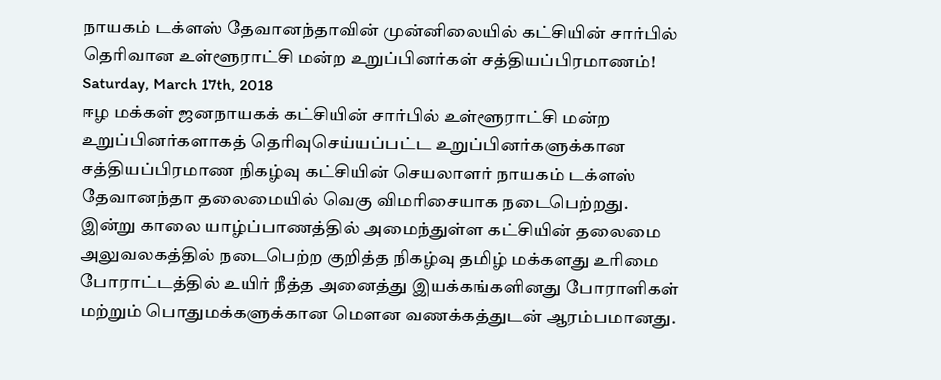நாயகம் டக்ளஸ் தேவானந்தாவின் முன்னிலையில் கட்சியின் சார்பில் தெரிவான உள்ளூராட்சி மன்ற உறுப்பினர்கள் சத்தியப்பிரமாணம்!
Saturday, March 17th, 2018
ஈழ மக்கள் ஜனநாயகக் கட்சியின் சார்பில் உள்ளூராட்சி மன்ற உறுப்பினர்களாகத் தெரிவுசெய்யப்பட்ட உறுப்பினர்களுக்கான சத்தியப்பிரமாண நிகழ்வு கட்சியின் செயலாளர் நாயகம் டக்ளஸ் தேவானந்தா தலைமையில் வெகு விமரிசையாக நடைபெற்றது.
இன்று காலை யாழ்ப்பாணத்தில் அமைந்துள்ள கட்சியின் தலைமை அலுவலகத்தில் நடைபெற்ற குறித்த நிகழ்வு தமிழ் மக்களது உரிமை போராட்டத்தில் உயிர் நீத்த அனைத்து இயக்கங்களினது போராளிகள் மற்றும் பொதுமக்களுக்கான மௌன வணக்கத்துடன் ஆரம்பமானது.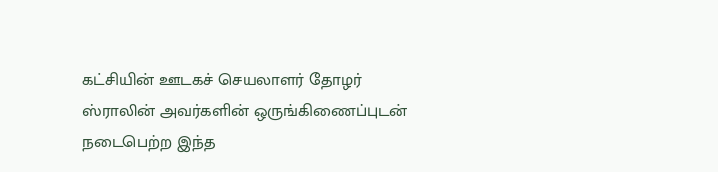கட்சியின் ஊடகச் செயலாளர் தோழர் ஸ்ராலின் அவர்களின் ஒருங்கிணைப்புடன் நடைபெற்ற இந்த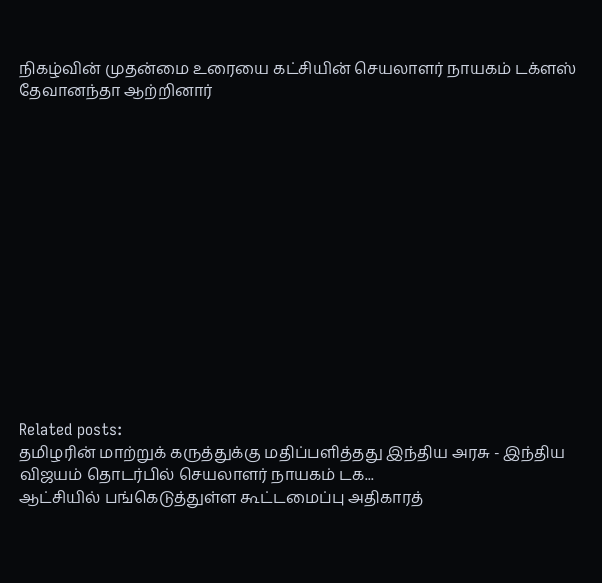நிகழ்வின் முதன்மை உரையை கட்சியின் செயலாளர் நாயகம் டக்ளஸ் தேவானந்தா ஆற்றினார்














Related posts:
தமிழரின் மாற்றுக் கருத்துக்கு மதிப்பளித்தது இந்திய அரசு - இந்திய விஜயம் தொடர்பில் செயலாளர் நாயகம் டக...
ஆட்சியில் பங்கெடுத்துள்ள கூட்டமைப்பு அதிகாரத்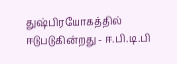துஷ்பிரயோகத்தில் ஈடுபடுகின்றது - ஈ.பி.டி.பி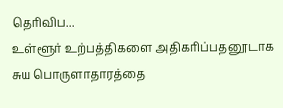தெரிவிப...
உள்ளூர் உற்பத்திகளை அதிகரிப்பதனூடாக சுய பொருளாதாரத்தை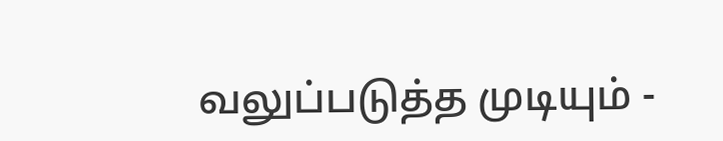வலுப்படுத்த முடியும் -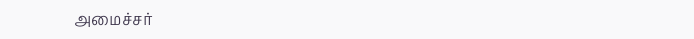அமைச்சர்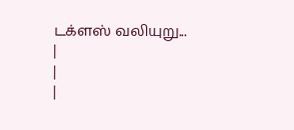டக்ளஸ் வலியுறு...
|
|
|